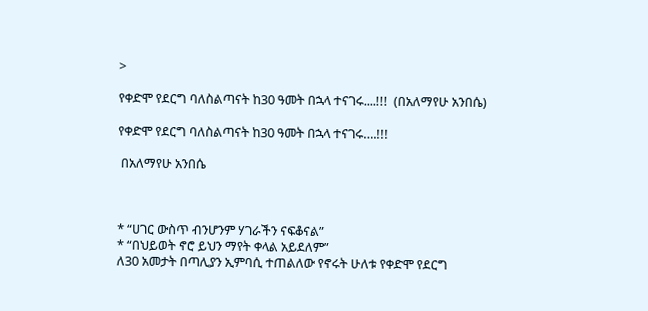>

የቀድሞ የደርግ ባለስልጣናት ከ30 ዓመት በኋላ ተናገሩ....!!!  (በአለማየሁ አንበሴ)

የቀድሞ የደርግ ባለስልጣናት ከ30 ዓመት በኋላ ተናገሩ….!!!

 በአለማየሁ አንበሴ



* “ሀገር ውስጥ ብንሆንም ሃገራችን ናፍቆናል”
* “በህይወት ኖሮ ይህን ማየት ቀላል አይደለም”
ለ30 አመታት በጣሊያን ኢምባሲ ተጠልለው የኖሩት ሁለቱ የቀድሞ የደርግ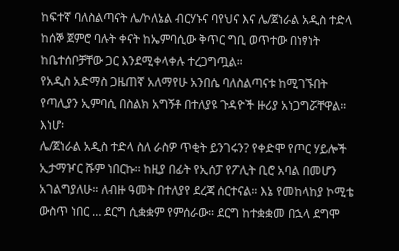ከፍተኛ ባለስልጣናት ሌ/ኮለኔል ብርሃኑና ባየህና እና ሌ/ጀነራል አዲስ ተድላ ከሰኞ ጀምሮ ባሉት ቀናት ከኤምባሲው ቅጥር ግቢ ወጥተው በነፃነት ከቤተሰቦቻቸው ጋር እንደሚቀላቀሉ ተረጋግጧል።
የአዲስ አድማስ ጋዜጠኛ አለማየሁ አንበሴ ባለስልጣናቱ ከሚገኙበት የጣሊያን ኢምባሲ በስልክ አግኝቶ በተለያዩ ጉዳዮች ዙሪያ አነጋግሯቸዋል። እነሆ፡
ሌ/ጀነራል አዲስ ተድላ ስለ ራስዎ ጥቂት ይንገሩን? የቀድሞ የጦር ሃይሎች ኢታማዦር ሹም ነበርኩ፡፡ ከዚያ በፊት የኢሰፓ የፖሊት ቢሮ አባል በመሆን አገልግያለሁ። ለብዙ ዓመት በተለያየ ደረጃ ሰርተናል። እኔ የመከላከያ ኮሚቴ ውስጥ ነበር … ደርግ ሲቋቋም የምሰራው። ደርግ ከተቋቋመ በኋላ ደግሞ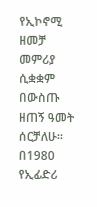የኢኮኖሚ ዘመቻ መምሪያ ሲቋቋም በውስጡ ዘጠኝ ዓመት ሰርቻለሁ። በ1980 የኢፊድሪ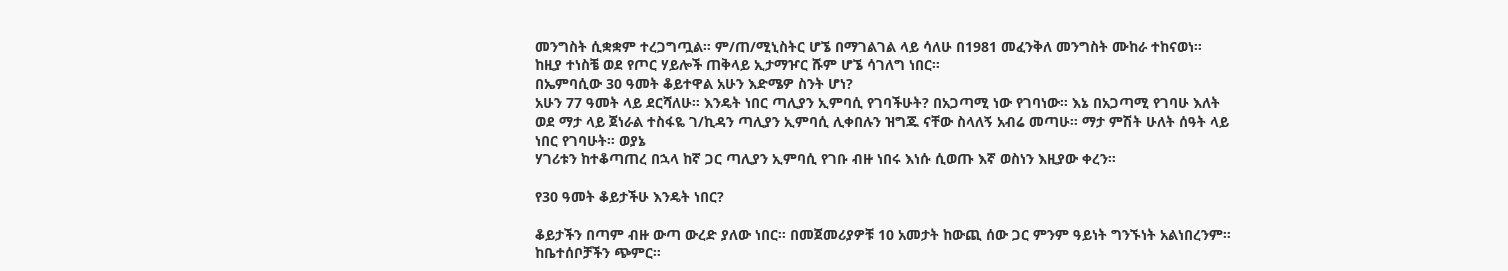መንግስት ሲቋቋም ተረጋግጧል። ም/ጠ/ሚኒስትር ሆኜ በማገልገል ላይ ሳለሁ በ1981 መፈንቅለ መንግስት ሙከራ ተከናወነ። ከዚያ ተነስቼ ወደ የጦር ሃይሎች ጠቅላይ ኢታማዦር ሹም ሆኜ ሳገለግ ነበር።
በኤምባሲው 30 ዓመት ቆይተዋል አሁን እድሜዎ ስንት ሆነ?
አሁን 77 ዓመት ላይ ደርሻለሁ። እንዴት ነበር ጣሊያን ኢምባሲ የገባችሁት? በአጋጣሚ ነው የገባነው። እኔ በአጋጣሚ የገባሁ እለት ወደ ማታ ላይ ጀነራል ተስፋዬ ገ/ኪዳን ጣሊያን ኢምባሲ ሊቀበሉን ዝግጁ ናቸው ስላለኝ አብሬ መጣሁ። ማታ ምሽት ሁለት ሰዓት ላይ ነበር የገባሁት። ወያኔ
ሃገሪቱን ከተቆጣጠረ በኋላ ከኛ ጋር ጣሊያን ኢምባሲ የገቡ ብዙ ነበሩ እነሱ ሲወጡ እኛ ወስነን እዚያው ቀረን።

የ30 ዓመት ቆይታችሁ እንዴት ነበር?

ቆይታችን በጣም ብዙ ውጣ ውረድ ያለው ነበር። በመጀመሪያዎቹ 10 አመታት ከውጪ ሰው ጋር ምንም ዓይነት ግንኙነት አልነበረንም። ከቤተሰቦቻችን ጭምር።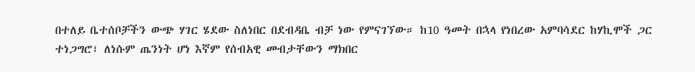በተለይ ቤተሰቦቻችን ውጭ ሃገር ሄደው ስለነበር በደብዳቤ ብቻ ነው የምናገኘው። ከ10 ዓመት በኋላ የነበረው አምባሳደር ከሃኪሞች ጋር ተነጋግሮ፣ ለነሱም ጤንነት ሆነ እኛም የሰብአዊ መብታቸውን ማክበር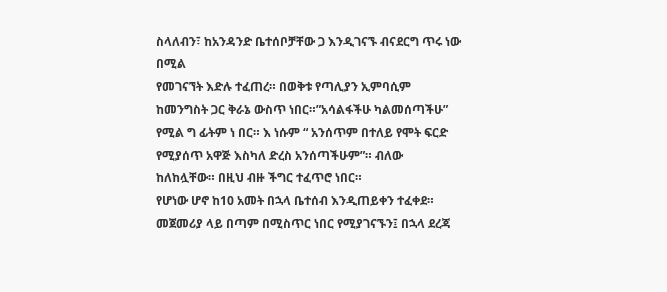ስላለብን፣ ከአንዳንድ ቤተሰቦቻቸው ጋ እንዲገናኙ ብናደርግ ጥሩ ነው በሚል
የመገናኘት እድሉ ተፈጠረ። በወቅቱ የጣሊያን ኢምባሲም ከመንግስት ጋር ቅራኔ ውስጥ ነበር።”አሳልፋችሁ ካልመሰጣችሁ” የሚል ግ ፊትም ነ በር። እ ነሱም “ አንሰጥም በተለይ የሞት ፍርድ የሚያሰጥ አዋጅ እስካለ ድረስ አንሰጣችሁም”። ብለው ከለከሏቸው። በዚህ ብዙ ችግር ተፈጥሮ ነበር።
የሆነው ሆኖ ከ10 አመት በኋላ ቤተሰብ እንዲጠይቀን ተፈቀደ። መጀመሪያ ላይ በጣም በሚስጥር ነበር የሚያገናኙን፤ በኋላ ደረጃ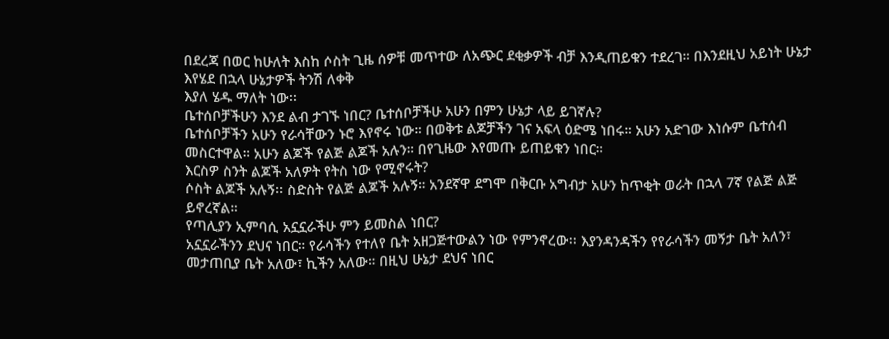በደረጃ በወር ከሁለት እስከ ሶስት ጊዜ ሰዎቹ መጥተው ለአጭር ደቂቃዎች ብቻ እንዲጠይቁን ተደረገ። በእንደዚህ አይነት ሁኔታ እየሄደ በኋላ ሁኔታዎች ትንሽ ለቀቅ
እያለ ሄዱ ማለት ነው፡፡
ቤተሰቦቻችሁን እንደ ልብ ታገኙ ነበር? ቤተሰቦቻችሁ አሁን በምን ሁኔታ ላይ ይገኛሉ?
ቤተሰቦቻችን አሁን የራሳቸውን ኑሮ እየኖሩ ነው። በወቅቱ ልጆቻችን ገና አፍላ ዕድሜ ነበሩ። አሁን አድገው እነሱም ቤተሰብ መስርተዋል። አሁን ልጆች የልጅ ልጆች አሉን። በየጊዜው እየመጡ ይጠይቁን ነበር።
እርስዎ ስንት ልጆች አለዎት የትስ ነው የሚኖሩት?
ሶስት ልጆች አሉኝ፡፡ ስድስት የልጅ ልጆች አሉኝ። አንደኛዋ ደግሞ በቅርቡ አግብታ አሁን ከጥቂት ወራት በኋላ 7ኛ የልጅ ልጅ ይኖረኛል።
የጣሊያን ኢምባሲ አኗኗራችሁ ምን ይመስል ነበር?
አኗኗራችንን ደህና ነበር። የራሳችን የተለየ ቤት አዘጋጅተውልን ነው የምንኖረው፡፡ እያንዳንዳችን የየራሳችን መኝታ ቤት አለን፣ መታጠቢያ ቤት አለው፣ ኪችን አለው። በዚህ ሁኔታ ደህና ነበር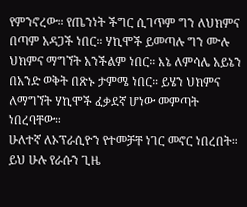የምንኖረው። የጤንነት ችግር ሲገጥም ግን ለህክምና በጣም አዳጋች ነበር። ሃኪሞች ይመጣሉ ግን ሙሉ ህክምና ማግኘት አንችልም ነበር። እኔ ለምሳሌ አይኔን በአንድ ወቅት በጽኑ ታምሜ ነበር። ይሄን ህክምና ለማግኘት ሃኪሞች ፈቃደኛ ሆነው መምጣት ነበረባቸው።
ሁለተኛ ለኦፕራሲዮን የተመቻቸ ነገር መኖር ነበረበት። ይህ ሁሉ የራሱን ጊዜ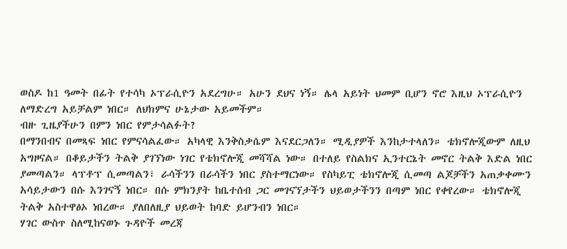ወስዶ ከ1 ዓመት በፊት የተሳካ ኦፕራሲዮን አደረግሁ። አሁን ደህና ነኝ። ሌላ አይነት ህመም ቢሆን ኖሮ እዚህ ኦፕራሲዮን ለማድረግ አይቻልም ነበር። ለህክምና ሁኔታው አይመችም።
ብዙ ጊዜያችሁን በምን ነበር የምታሳልፉት?
በማንበብና በመጻፍ ነበር የምናሳልፈው። አካላዊ እንቅስቃሴም እናደርጋለን። ሚዲያዎች እንከታተላለን። ቴክኖሎጂውም ለዚህ አግዞናል። በቆይታችን ትልቅ ያገኘነው ነገር የቴክኖሎጂ መሻሻል ነው። በተለይ የስልክና ኢንተርኔት መኖር ትልቅ እድል ነበር ያመጣልን። ላፕቶፕ ሲመጣልን፣ ራሳችንን በራሳችን ነበር ያስተማርነው። የስካይፒ ቴክኖሎጂ ሲመጣ ልጆቻችን አጠቃቀሙን አሳይታውን በሱ እንገናኝ ነበር። በሱ ምክንያት ከቤተሰብ ጋር መገናኘታችን ህይወታችንን በጣም ነበር የቀየረው። ቴክኖሎጂ ትልቅ አስተዋፅኦ ነበረው። ያለበለዚያ ህይወት ከባድ ይሆንብን ነበር።
ሃገር ውስጥ ስለሚከናወኑ ጉዳዮች መረጃ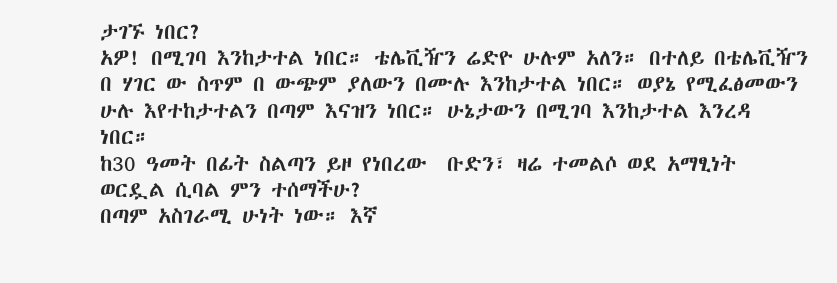ታገኙ ነበር?
አዎ! በሚገባ እንከታተል ነበር። ቴሌቪዥን ሬድዮ ሁሉም አለን። በተለይ በቴሌቪዥን በ ሃገር ው ስጥም በ ውጭም ያለውን በሙሉ እንከታተል ነበር። ወያኔ የሚፈፅመውን ሁሉ እየተከታተልን በጣም እናዝን ነበር። ሁኔታውን በሚገባ እንከታተል እንረዳ ነበር።
ከ30 ዓመት በፊት ስልጣን ይዞ የነበረው  ቡድን፣ ዛሬ ተመልሶ ወደ አማፂነት ወርዷል ሲባል ምን ተሰማችሁ?
በጣም አስገራሚ ሁነት ነው። እኛ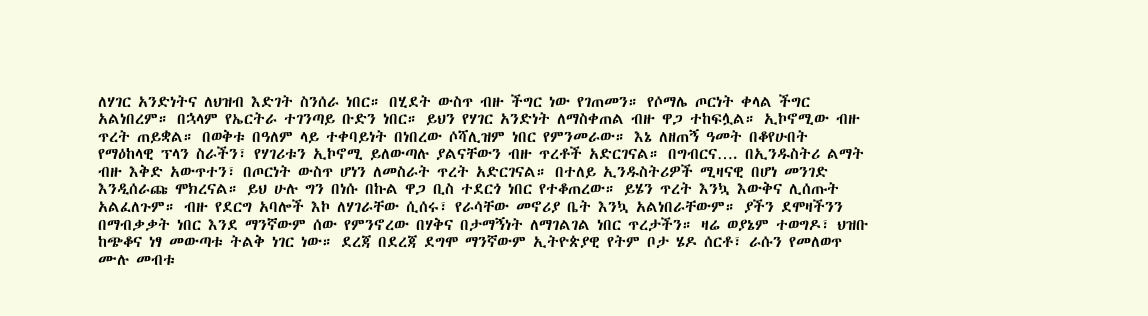ለሃገር አንድነትና ለህዝብ እድገት ስንሰራ ነበር። በሂደት ውስጥ ብዙ ችግር ነው የገጠመን። የሶማሌ ጦርነት ቀላል ችግር አልነበረም። በኋላም የኤርትራ ተገንጣይ ቡድን ነበር። ይህን የሃገር አንድነት ለማስቀጠል ብዙ ዋጋ ተከፍሏል። ኢኮኖሚው ብዙ ጥረት ጠይቋል። በወቅቱ በዓለም ላይ ተቀባይነት በነበረው ሶሻሊዝም ነበር የምንመራው። እኔ ለዘጠኝ ዓመት በቆየሁበት የማዕከላዊ ፕላን ስራችን፣ የሃገሪቱን ኢኮኖሚ ይለውጣሉ ያልናቸውን ብዙ ጥረቶች አድርገናል። በግብርና…. በኢንዱስትሪ ልማት ብዙ እቅድ አውጥተን፣ በጦርነት ውስጥ ሆነን ለመስራት ጥረት አድርገናል። በተለይ ኢንዱስትሪዎች ሚዛናዊ በሆነ መንገድ እንዲሰራጩ ሞክረናል። ይህ ሁሉ ግን በነሱ በኩል ዋጋ ቢስ ተደርጎ ነበር የተቆጠረው። ይሄን ጥረት እንኳ እውቅና ሊሰጡት አልፈለጉም። ብዙ የደርግ አባሎች እኮ ለሃገራቸው ሲሰሩ፣ የራሳቸው መኖሪያ ቤት እንኳ አልነበራቸውም። ያችን ደሞዛችንን
በማብቃቃት ነበር እንደ ማንኛውም ሰው የምንኖረው በሃቅና በታማኝነት ለማገልገል ነበር ጥረታችን። ዛሬ ወያኔም ተወግዶ፣ ህዝቡ ከጭቆና ነፃ መውጣቱ ትልቅ ነገር ነው። ደረጃ በደረጃ ደግሞ ማንኛውም ኢትዮጵያዊ የትም ቦታ ሄዶ ሰርቶ፣ ራሱን የመለወጥ ሙሉ መብቱ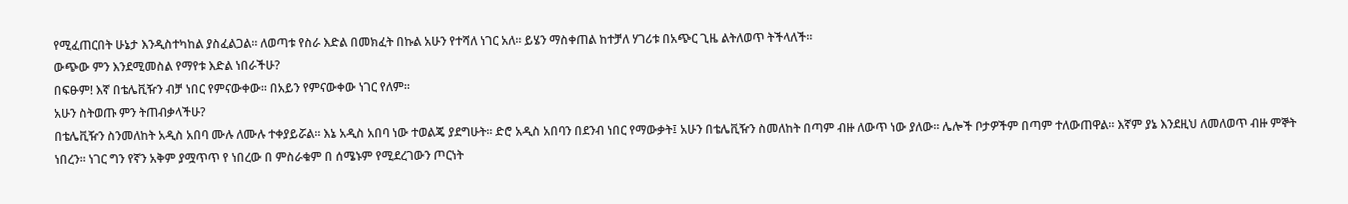የሚፈጠርበት ሁኔታ እንዲስተካከል ያስፈልጋል። ለወጣቱ የስራ እድል በመክፈት በኩል አሁን የተሻለ ነገር አለ። ይሄን ማስቀጠል ከተቻለ ሃገሪቱ በአጭር ጊዜ ልትለወጥ ትችላለች።
ውጭው ምን እንደሚመስል የማየቱ እድል ነበራችሁ?
በፍፁም! እኛ በቴሌቪዥን ብቻ ነበር የምናውቀው። በአይን የምናውቀው ነገር የለም።
አሁን ስትወጡ ምን ትጠብቃላችሁ?
በቴሌቪዥን ስንመለከት አዲስ አበባ ሙሉ ለሙሉ ተቀያይሯል። እኔ አዲስ አበባ ነው ተወልጄ ያደግሁት፡፡ ድሮ አዲስ አበባን በደንብ ነበር የማውቃት፤ አሁን በቴሌቪዥን ስመለከት በጣም ብዙ ለውጥ ነው ያለው። ሌሎች ቦታዎችም በጣም ተለውጠዋል። እኛም ያኔ እንደዚህ ለመለወጥ ብዙ ምኞት ነበረን። ነገር ግን የኛን አቅም ያሟጥጥ የ ነበረው በ ምስራቁም በ ሰሜኑም የሚደረገውን ጦርነት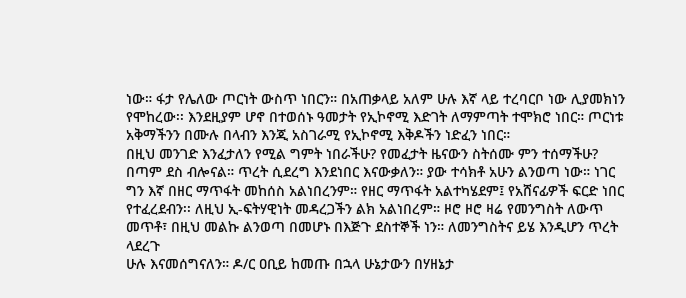ነው። ፋታ የሌለው ጦርነት ውስጥ ነበርን። በአጠቃላይ አለም ሁሉ እኛ ላይ ተረባርቦ ነው ሊያመክነን የሞከረው፡፡ እንደዚያም ሆኖ በተወሰኑ ዓመታት የኢኮኖሚ እድገት ለማምጣት ተሞክሮ ነበር። ጦርነቱ አቅማችንን በሙሉ በላብን እንጂ አስገራሚ የኢኮኖሚ እቅዶችን ነድፈን ነበር።
በዚህ መንገድ እንፈታለን የሚል ግምት ነበራችሁ? የመፈታት ዜናውን ስትሰሙ ምን ተሰማችሁ?
በጣም ደስ ብሎናል። ጥረት ሲደረግ እንደነበር እናውቃለን። ያው ተሳክቶ አሁን ልንወጣ ነው። ነገር ግን እኛ በዘር ማጥፋት መከሰስ አልነበረንም። የዘር ማጥፋት አልተካሄደም፤ የአሸናፊዎች ፍርድ ነበር የተፈረደብን፡፡ ለዚህ ኢ-ፍትሃዊነት መዳረጋችን ልክ አልነበረም። ዞሮ ዞሮ ዛሬ የመንግስት ለውጥ መጥቶ፣ በዚህ መልኩ ልንወጣ በመሆኑ በእጅጉ ደስተኞች ነን። ለመንግስትና ይሄ እንዲሆን ጥረት ላደረጉ
ሁሉ እናመሰግናለን። ዶ/ር ዐቢይ ከመጡ በኋላ ሁኔታውን በሃዘኔታ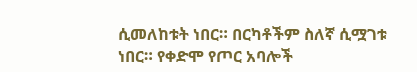ሲመለከቱት ነበር። በርካቶችም ስለኛ ሲሟገቱ ነበር። የቀድሞ የጦር አባሎች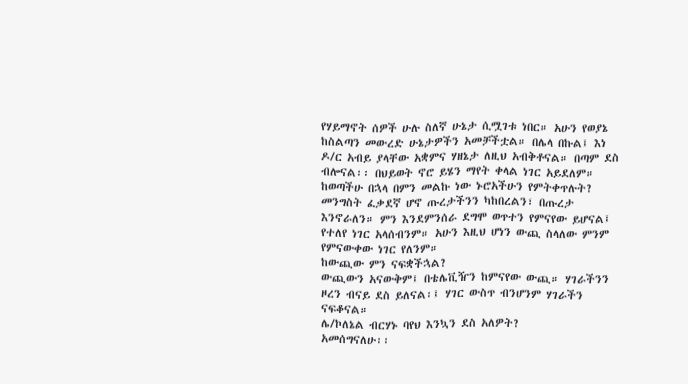የሃይማኖት ሰዎች ሁሉ ስለኛ ሁኔታ ሲሟገቱ ነበር። አሁን የወያኔ ከስልጣን መውረድ ሁኔታዎችን አመቻችቷል። በሌላ በኩል፤ እነ ዶ/ር አብይ ያላቸው አቋምና ሃዘኔታ ለዚህ አብቅቶናል። በጣም ደስ ብሎናል፡፡ በህይወት ኖሮ ይሄን ማየት ቀላል ነገር አይደለም።
ከወጣችሁ በኋላ በምን መልኩ ነው ኑሮአችሁን የምትቀጥሉት?
መንግስት ፈቃደኛ ሆኖ ጡረታችንን ካከበረልን፣ በጡረታ እንኖራለን። ምን እንደምንሰራ ደግሞ ወጥተን የምናየው ይሆናል፤ የተለየ ነገር አላሰብንም። አሁን እዚህ ሆነን ውጪ ስላለው ምንም የምናውቀው ነገር የለንም።
ከውጪው ምን ናፍቋችኋል?
ውጪውን አናውቅም፤ በቴሌቪዥን ከምናየው ውጪ። ሃገራችንን ዞረን ብናይ ደስ ይለናል፡፤ ሃገር ውስጥ ብንሆንም ሃገራችን ናፍቆናል።
ሌ/ኮለኔል ብርሃኑ ባየህ እንኳን ደስ አለዎት?
አመሰግናለሁ፡፡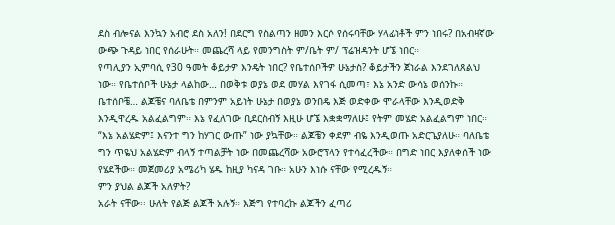ደስ ብሎናል እንኳን አብሮ ደስ አለን! በደርግ የስልጣን ዘመን እርሶ የሰሩባቸው ሃላፊነቶች ምን ነበሩ? በአብዛኛው ውጭ ጉዳይ ነበር የሰራሁት። መጨረሻ ላይ የመንግስት ም/ቤት ም/ ፕሬዝዳንት ሆኜ ነበር።
የጣሊያን ኢምባሲ የ30 ዓመት ቆይታዎ እንዴት ነበር? የቤተሰቦችዎ ሁኔታስ? ቆይታችን ጀነራል እንደገለጸልህ ነው። የቤተሰቦች ሁኔታ ላልከው… በወቅቱ ወያኔ ወደ መሃል እየገፋ ሲመጣ፣ እኔ አንድ ውሳኔ ወሰንኩ። ቤተሰቦቼ… ልጆቼና ባለቤቴ በምንም አይነት ሁኔታ በወያኔ ወንበዴ እጅ ወድቀው ሞራላቸው እንዲወድቅ እንዲዋረዱ አልፈልግም። እኔ የፈለገው ቢደርስብኝ እዚሁ ሆኜ እቋቋማለሁ፤ የትም መሄድ አልፈልግም ነበር። “እኔ አልሄድም፤ እናንተ ግን ከሃገር ውጡ” ነው ያኳቸው። ልጆቼን ቀደም ብዬ እንዲወጡ አድርጌያለሁ። ባለቤቴ ግን ጥዬህ አልሄድም ብላኝ ተጣልቻት ነው በመጨረሻው አውሮፕላን የተሳፈረችው። በግድ ነበር እያለቀሰች ነው የሄደችው። መጀመሪያ አሜሪካ ሄዱ ከዚያ ካናዳ ገቡ። አሁን እነሱ ናቸው የሚረዱኝ።
ምን ያህል ልጆች አለዎት?
አራት ናቸው፡፡ ሁለት የልጅ ልጆች አሉኝ። እጅግ የተባረኩ ልጆችን ፈጣሪ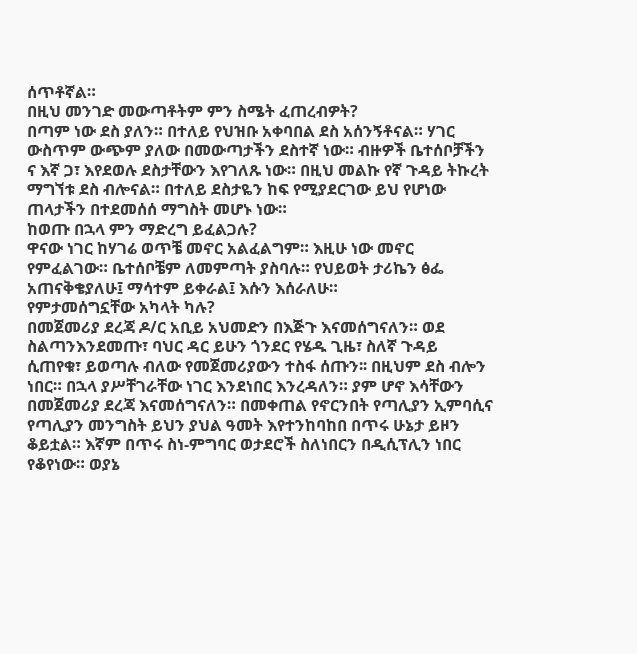ሰጥቶኛል።
በዚህ መንገድ መውጣቶትም ምን ስሜት ፈጠረብዎት?
በጣም ነው ደስ ያለን። በተለይ የህዝቡ አቀባበል ደስ አሰንኝቶናል። ሃገር ውስጥም ውጭም ያለው በመውጣታችን ደስተኛ ነው። ብዙዎች ቤተሰቦቻችን ና እኛ ጋ፣ እየደወሉ ደስታቸውን እየገለጹ ነው። በዚህ መልኩ የኛ ጉዳይ ትኩረት ማግኘቱ ደስ ብሎናል። በተለይ ደስታዬን ከፍ የሚያደርገው ይህ የሆነው ጠላታችን በተደመሰሰ ማግስት መሆኑ ነው።
ከወጡ በኋላ ምን ማድረግ ይፈልጋሉ?
ዋናው ነገር ከሃገሬ ወጥቼ መኖር አልፈልግም። እዚሁ ነው መኖር የምፈልገው። ቤተሰቦቼም ለመምጣት ያስባሉ። የህይወት ታሪኬን ፅፌ አጠናቅቄያለሁ፤ ማሳተም ይቀራል፤ እሱን እሰራለሁ።
የምታመሰግኗቸው አካላት ካሉ?
በመጀመሪያ ደረጃ ዶ/ር አቢይ አህመድን በእጅጉ እናመሰግናለን። ወደ ስልጣንእንደመጡ፣ ባህር ዳር ይሁን ጎንደር የሄዱ ጊዜ፣ ስለኛ ጉዳይ ሲጠየቁ፣ ይወጣሉ ብለው የመጀመሪያውን ተስፋ ሰጡን፡፡ በዚህም ደስ ብሎን ነበር። በኋላ ያሥቸገራቸው ነገር እንደነበር እንረዳለን። ያም ሆኖ እሳቸውን
በመጀመሪያ ደረጃ እናመሰግናለን። በመቀጠል የኖርንበት የጣሊያን ኢምባሲና የጣሊያን መንግስት ይህን ያህል ዓመት እየተንከባከበ በጥሩ ሁኔታ ይዞን ቆይቷል። እኛም በጥሩ ስነ-ምግባር ወታደሮች ስለነበርን በዲሲፕሊን ነበር የቆየነው። ወያኔ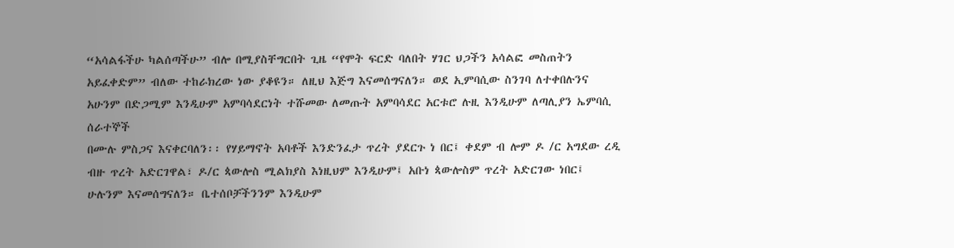“አሳልፋችሁ ካልሰጣችሁ” ብሎ በሚያስቸግርበት ጊዜ “የሞት ፍርድ ባለበት ሃገር ህጋችን አሳልፎ መስጠትን አይፈቀድም” ብለው ተከራክረው ነው ያቆዩን። ለዚህ እጅግ እናመሰግናለን። ወደ ኢምባሲው ስንገባ ለተቀበሉንና አሁንም በድጋሚም እንዲሁም አምባሳደርነት ተሹመው ለመጡት አምባሳደር አርቱሮ ሉዚ እንዲሁም ለጣሊያን ኤምባሲ ሰራተኞች
በሙሉ ምስጋና እናቀርባለን፡፡ የሃይማኖት አባቶች እንድንፈታ ጥረት ያደርጉ ነ በር፤ ቀደም ብ ሎም ዶ /ር አግደው ረዲ ብዙ ጥረት አድርገዋል፣ ዶ/ር ጳውሎስ ሚልክያስ እነዚህም እንዲሁም፤ አቡነ ጳውሎስም ጥረት አድርገው ነበር፤ ሁሉንም እናመሰግናለን። ቤተሰቦቻችንንም እንዲሁም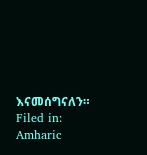እናመሰግናለን።
Filed in: Amharic